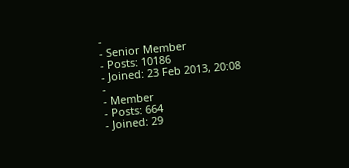-
- Senior Member
- Posts: 10186
- Joined: 23 Feb 2013, 20:08
-
- Member
- Posts: 664
- Joined: 29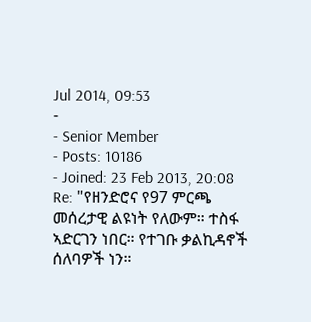Jul 2014, 09:53
-
- Senior Member
- Posts: 10186
- Joined: 23 Feb 2013, 20:08
Re: "የዘንድሮና የ97 ምርጫ መሰረታዊ ልዩነት የለውም። ተስፋ ኣድርገን ነበር። የተገቡ ቃልኪዳኖች ሰለባዎች ነን።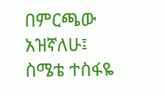በምርጫው አዝኛለሁ፤ ስሜቴ ተስፋዬ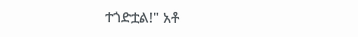ተጎድቷል!" አቶ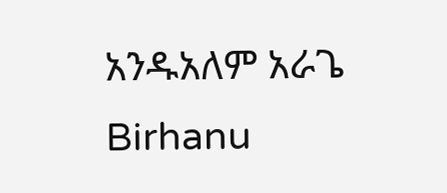አንዱአለም አራጌ
Birhanu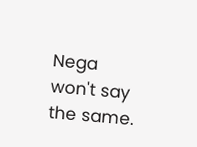Nega won't say the same.